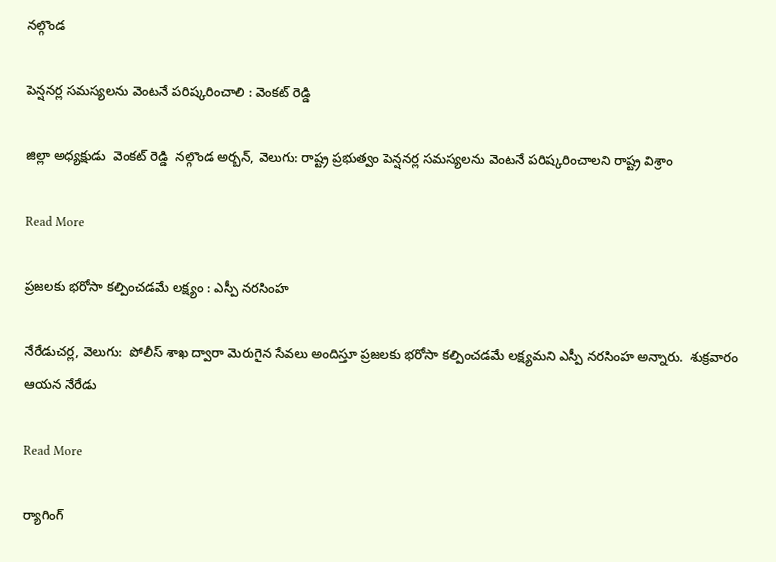నల్గొండ

పెన్షనర్ల సమస్యలను వెంటనే పరిష్కరించాలి : వెంకట్ రెడ్డి

జిల్లా అధ్యక్షుడు  వెంకట్ రెడ్డి  నల్గొండ అర్బన్, వెలుగు: రాష్ట్ర ప్రభుత్వం పెన్షనర్ల సమస్యలను వెంటనే పరిష్కరించాలని రాష్ట్ర విశ్రాం

Read More

ప్రజలకు భరోసా కల్పించడమే లక్ష్యం : ఎస్పీ నరసింహ

నేరేడుచర్ల, వెలుగు:  పోలీస్ శాఖ ద్వారా మెరుగైన సేవలు అందిస్తూ ప్రజలకు భరోసా కల్పించడమే లక్ష్యమని ఎస్పీ నరసింహ అన్నారు.  శుక్రవారం ఆయన నేరేడు

Read More

ర్యాగింగ్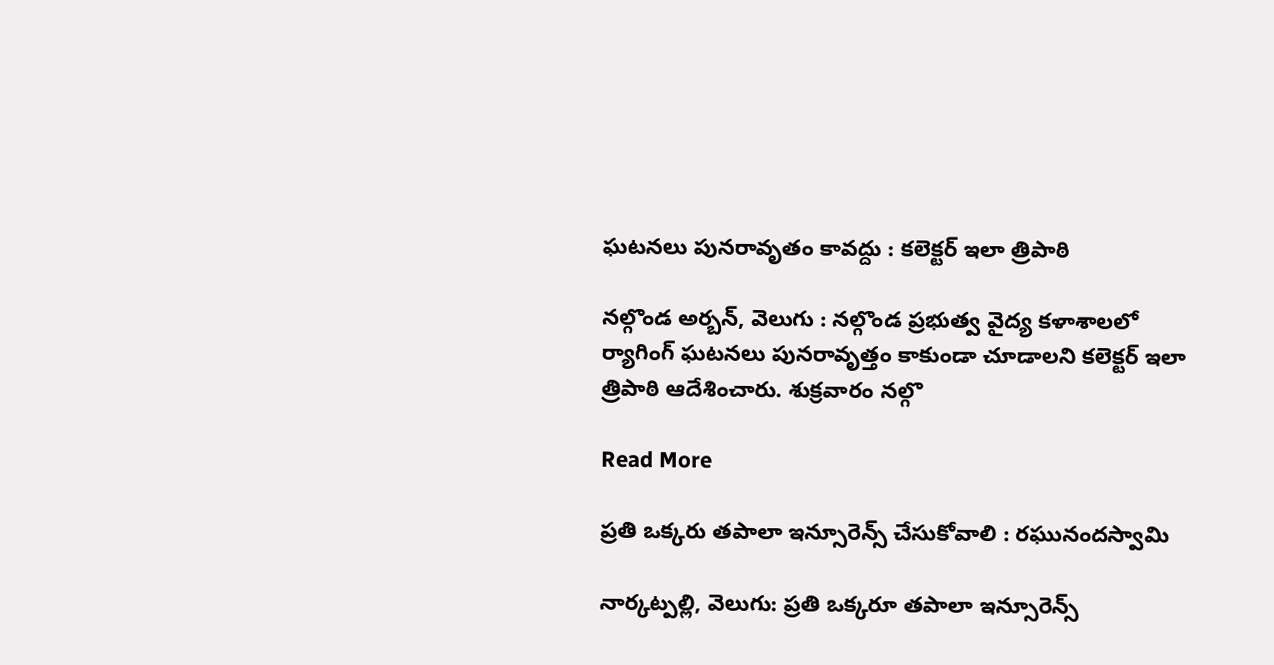ఘటనలు పునరావృతం కావద్దు : కలెక్టర్ ఇలా త్రిపాఠి

నల్గొండ అర్బన్, వెలుగు : నల్గొండ ప్రభుత్వ వైద్య కళాశాలలో ర్యాగింగ్ ఘటనలు పునరావృత్తం కాకుండా చూడాలని కలెక్టర్ ఇలా త్రిపాఠి ఆదేశించారు. శుక్రవారం నల్గొ

Read More

ప్రతి ఒక్కరు తపాలా ఇన్సూరెన్స్ చేసుకోవాలి : రఘునందస్వామి

నార్కట్పల్లి, వెలుగు: ప్రతి ఒక్కరూ తపాలా ఇన్సూరెన్స్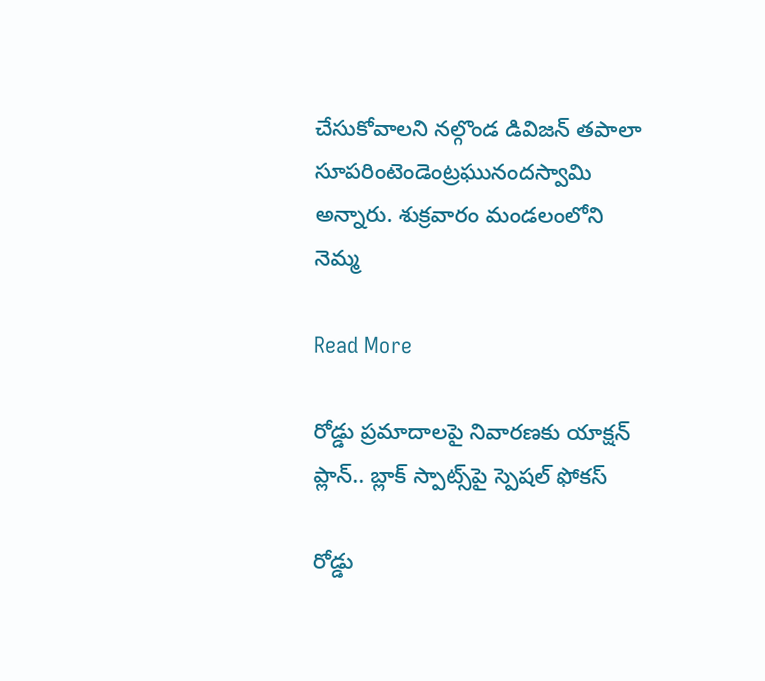చేసుకోవాలని నల్గొండ డివిజన్ తపాలా సూపరింటెండెంట్రఘునందస్వామి అన్నారు. శుక్రవారం మండలంలోని నెమ్మ

Read More

రోడ్డు ప్రమాదాలపై నివారణకు యాక్షన్ ప్లాన్.. బ్లాక్‌‌‌‌‌‌‌‌ స్పాట్స్‌పై స్పెషల్‌‌‌‌‌‌‌‌ ఫోకస్‌‌‌‌‌‌‌‌

రోడ్డు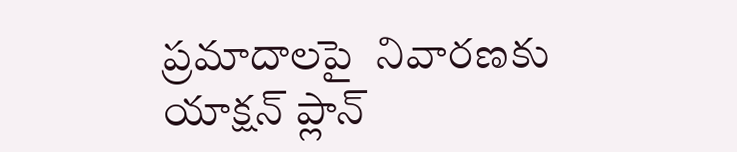ప్రమాదాలపై  నివారణకు యాక్షన్ ప్లాన్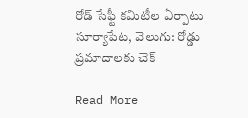రోడ్ సేఫ్టీ కమిటీల ఏర్పాటు  సూర్యాపేట, వెలుగు: రోడ్డు ప్రమాదాలకు చెక్‌

Read More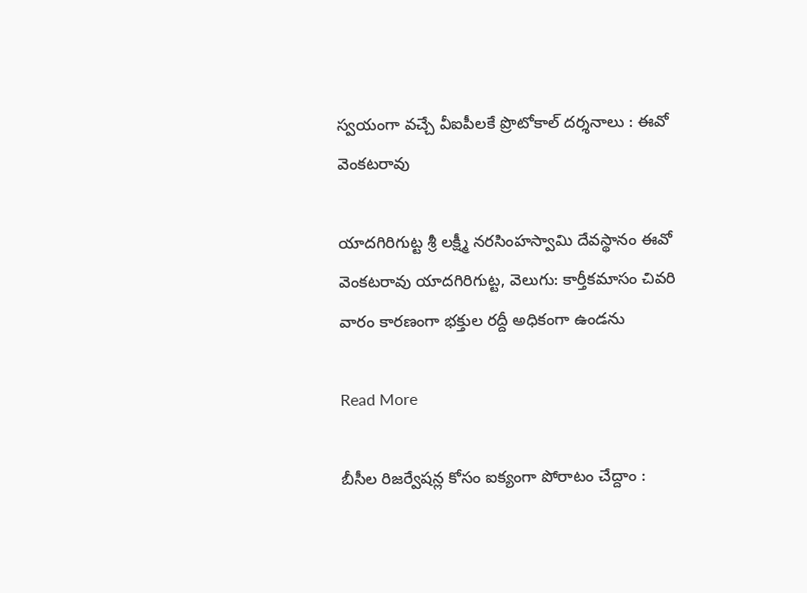స్వయంగా వచ్చే వీఐపీలకే ప్రొటోకాల్ దర్శనాలు : ఈవో వెంకటరావు

యాదగిరిగుట్ట శ్రీ లక్ష్మీ నరసింహస్వామి దేవస్థానం ఈవో వెంకటరావు యాదగిరిగుట్ట, వెలుగు: కార్తీకమాసం చివరి వారం కారణంగా భక్తుల రద్దీ అధికంగా ఉండను

Read More

బీసీల రిజర్వేషన్ల కోసం ఐక్యంగా పోరాటం చేద్దాం :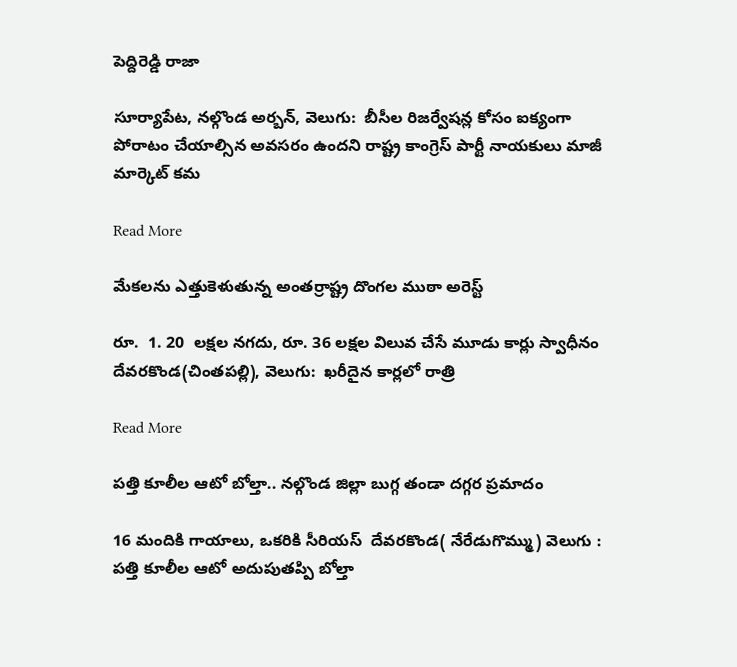పెద్దిరెడ్డి రాజా

సూర్యాపేట, నల్గొండ అర్బన్, వెలుగు:  బీసీల రిజర్వేషన్ల కోసం ఐక్యంగా పోరాటం చేయాల్సిన అవసరం ఉందని రాష్ట్ర కాంగ్రెస్ పార్టీ నాయకులు మాజీ మార్కెట్ కమ

Read More

మేకలను ఎత్తుకెళుతున్న అంతర్రాష్ట్ర దొంగల ముఠా అరెస్ట్

రూ.  1. 20  లక్షల నగదు, రూ. 36 లక్షల విలువ చేసే మూడు కార్లు స్వాధీనం  దేవరకొండ(చింతపల్లి), వెలుగు:  ఖరీదైన కార్లలో రాత్రి

Read More

పత్తి కూలీల ఆటో బోల్తా.. నల్గొండ జిల్లా బుగ్గ తండా దగ్గర ప్రమాదం

16 మందికి గాయాలు, ఒకరికి సీరియస్  దేవరకొండ( నేరేడుగొమ్ము) వెలుగు : పత్తి కూలీల ఆటో అదుపుతప్పి బోల్తా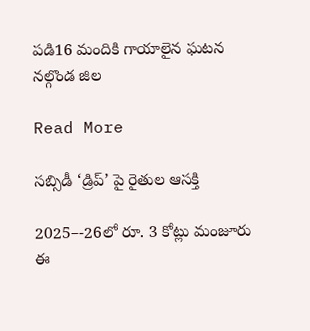పడి16 మందికి గాయాలైన ఘటన నల్గొండ జిల

Read More

సబ్సిడీ ‘డ్రిప్’ పై రైతుల ఆసక్తి

2025–-26లో రూ. 3 కోట్లు మంజూరు ఈ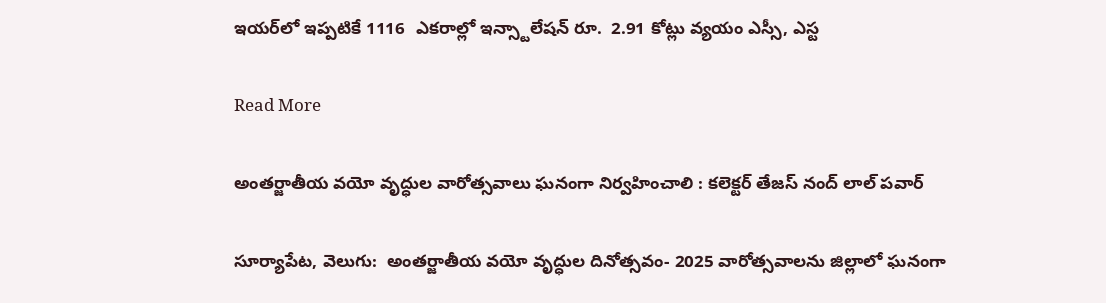ఇయర్‌‌లో ఇప్పటికే 1116  ఎకరాల్లో ఇన్స్టాలేషన్ రూ.  2.91 కోట్లు వ్యయం ఎస్సీ, ఎస్ట

Read More

అంతర్జాతీయ వయో వృద్ధుల వారోత్సవాలు ఘనంగా నిర్వహించాలి : కలెక్టర్ తేజస్ నంద్ లాల్ పవార్

సూర్యాపేట, వెలుగు:  అంతర్జాతీయ వయో వృద్ధుల దినోత్సవం- 2025 వారోత్సవాలను జిల్లాలో ఘనంగా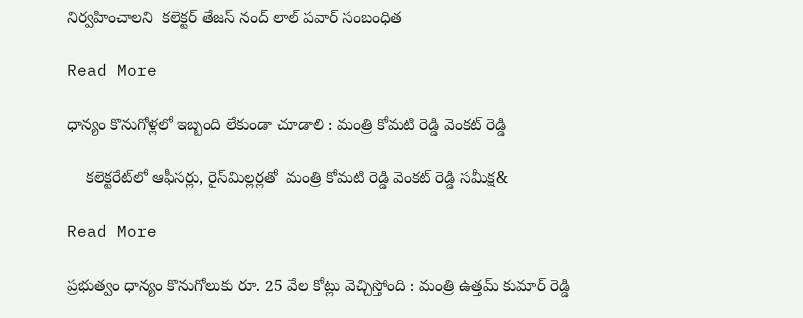నిర్వహించాలని  కలెక్టర్ తేజస్ నంద్ లాల్ పవార్ సంబంధిత

Read More

ధాన్యం కొనుగోళ్లలో ఇబ్బంది లేకుండా చూడాలి : మంత్రి కోమటి రెడ్డి వెంకట్ రెడ్డి

    కలెక్టరేట్‌‌‌‌లో ఆఫీసర్లు, రైస్‌‌‌‌మిల్లర్లతో  మంత్రి కోమటి రెడ్డి వెంకట్ రెడ్డి సమీక్ష&

Read More

ప్రభుత్వం ధాన్యం కొనుగోలుకు రూ. 25 వేల కోట్లు వెచ్చిస్తోంది : మంత్రి ఉత్తమ్ కుమార్ రెడ్డి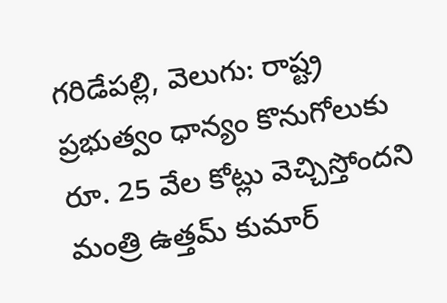గరిడేపల్లి, వెలుగు: రాష్ట్ర ప్రభుత్వం ధాన్యం కొనుగోలుకు రూ. 25 వేల కోట్లు వెచ్చిస్తోందని మంత్రి ఉత్తమ్ కుమార్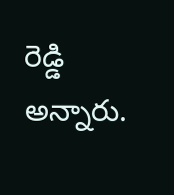రెడ్డి అన్నారు.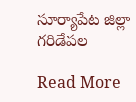సూర్యాపేట జిల్లా గరిడేపల

Read More